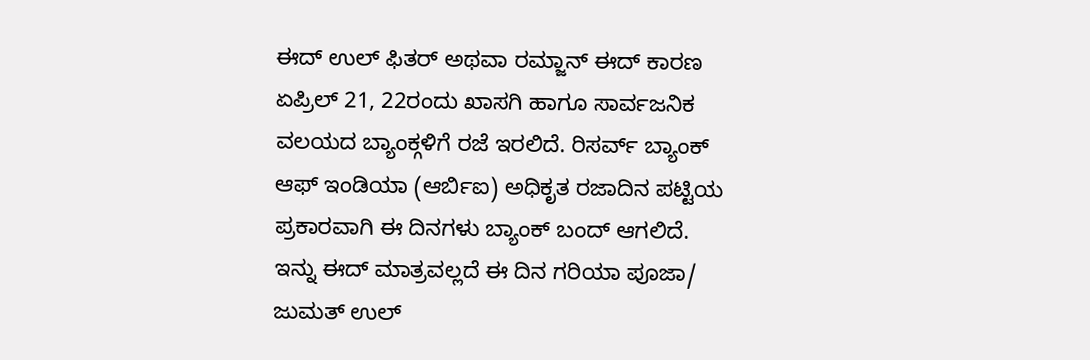ಈದ್ ಉಲ್ ಫಿತರ್ ಅಥವಾ ರಮ್ಜಾನ್ ಈದ್ ಕಾರಣ ಏಪ್ರಿಲ್ 21, 22ರಂದು ಖಾಸಗಿ ಹಾಗೂ ಸಾರ್ವಜನಿಕ ವಲಯದ ಬ್ಯಾಂಕ್ಗಳಿಗೆ ರಜೆ ಇರಲಿದೆ. ರಿಸರ್ವ್ ಬ್ಯಾಂಕ್ ಆಫ್ ಇಂಡಿಯಾ (ಆರ್ಬಿಐ) ಅಧಿಕೃತ ರಜಾದಿನ ಪಟ್ಟಿಯ ಪ್ರಕಾರವಾಗಿ ಈ ದಿನಗಳು ಬ್ಯಾಂಕ್ ಬಂದ್ ಆಗಲಿದೆ. ಇನ್ನು ಈದ್ ಮಾತ್ರವಲ್ಲದೆ ಈ ದಿನ ಗರಿಯಾ ಪೂಜಾ/ ಜುಮತ್ ಉಲ್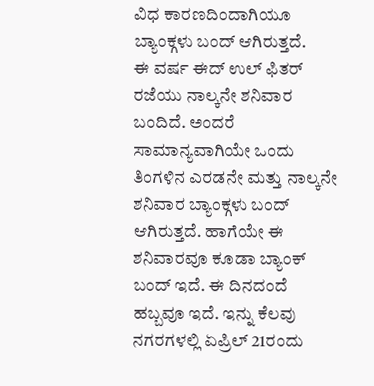ವಿಧ ಕಾರಣದಿಂದಾಗಿಯೂ ಬ್ಯಾಂಕ್ಗಳು ಬಂದ್ ಆಗಿರುತ್ತದೆ.
ಈ ವರ್ಷ ಈದ್ ಉಲ್ ಫಿತರ್ ರಜೆಯು ನಾಲ್ಕನೇ ಶನಿವಾರ ಬಂದಿದೆ. ಅಂದರೆ ಸಾಮಾನ್ಯವಾಗಿಯೇ ಒಂದು ತಿಂಗಳಿನ ಎರಡನೇ ಮತ್ತು ನಾಲ್ಕನೇ ಶನಿವಾರ ಬ್ಯಾಂಕ್ಗಳು ಬಂದ್ ಆಗಿರುತ್ತದೆ. ಹಾಗೆಯೇ ಈ ಶನಿವಾರವೂ ಕೂಡಾ ಬ್ಯಾಂಕ್ ಬಂದ್ ಇದೆ. ಈ ದಿನದಂದೆ ಹಬ್ಬವೂ ಇದೆ. ಇನ್ನು ಕೆಲವು ನಗರಗಳಲ್ಲಿ ಏಪ್ರಿಲ್ 21ರಂದು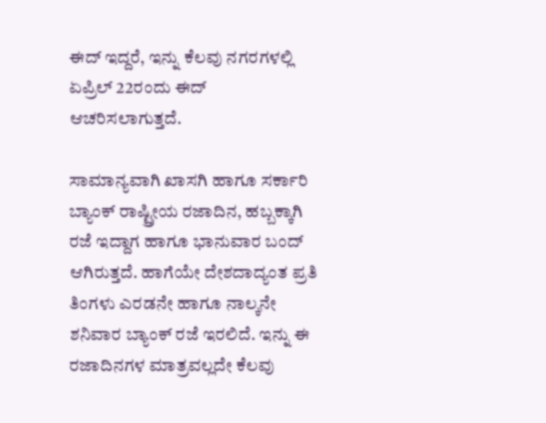ಈದ್ ಇದ್ದರೆ, ಇನ್ನು ಕೆಲವು ನಗರಗಳಲ್ಲಿ ಏಪ್ರಿಲ್ 22ರಂದು ಈದ್ ಆಚರಿಸಲಾಗುತ್ತದೆ.

ಸಾಮಾನ್ಯವಾಗಿ ಖಾಸಗಿ ಹಾಗೂ ಸರ್ಕಾರಿ ಬ್ಯಾಂಕ್ ರಾಷ್ಟ್ರೀಯ ರಜಾದಿನ, ಹಬ್ಬಕ್ಕಾಗಿ ರಜೆ ಇದ್ದಾಗ ಹಾಗೂ ಭಾನುವಾರ ಬಂದ್ ಆಗಿರುತ್ತದೆ. ಹಾಗೆಯೇ ದೇಶದಾದ್ಯಂತ ಪ್ರತಿ ತಿಂಗಳು ಎರಡನೇ ಹಾಗೂ ನಾಲ್ಕನೇ ಶನಿವಾರ ಬ್ಯಾಂಕ್ ರಜೆ ಇರಲಿದೆ. ಇನ್ನು ಈ ರಜಾದಿನಗಳ ಮಾತ್ರವಲ್ಲದೇ ಕೆಲವು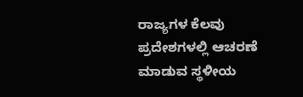ರಾಜ್ಯಗಳ ಕೆಲವು ಪ್ರದೇಶಗಳಲ್ಲಿ ಆಚರಣೆ ಮಾಡುವ ಸ್ಥಳೀಯ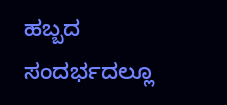ಹಬ್ಬದ ಸಂದರ್ಭದಲ್ಲೂ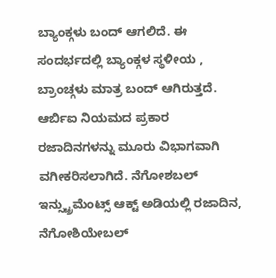ಬ್ಯಾಂಕ್ಗಳು ಬಂದ್ ಆಗಲಿದೆ. ಈ ಸಂದರ್ಭದಲ್ಲಿ ಬ್ಯಾಂಕ್ಗಳ ಸ್ಥಳೀಯ , ಬ್ರಾಂಚ್ಗಳು ಮಾತ್ರ ಬಂದ್ ಆಗಿರುತ್ತದೆ.
ಆರ್ಬಿಐ ನಿಯಮದ ಪ್ರಕಾರ ರಜಾದಿನಗಳನ್ನು ಮೂರು ವಿಭಾಗವಾಗಿ ವಗೀಕರಿಸಲಾಗಿದೆ. ನೆಗೋಶಬಲ್ ಇನ್ಸ್ಟ್ರುಮೆಂಟ್ಸ್ ಆಕ್ಟ್ ಅಡಿಯಲ್ಲಿ ರಜಾದಿನ, ನೆಗೋಶಿಯೇಬಲ್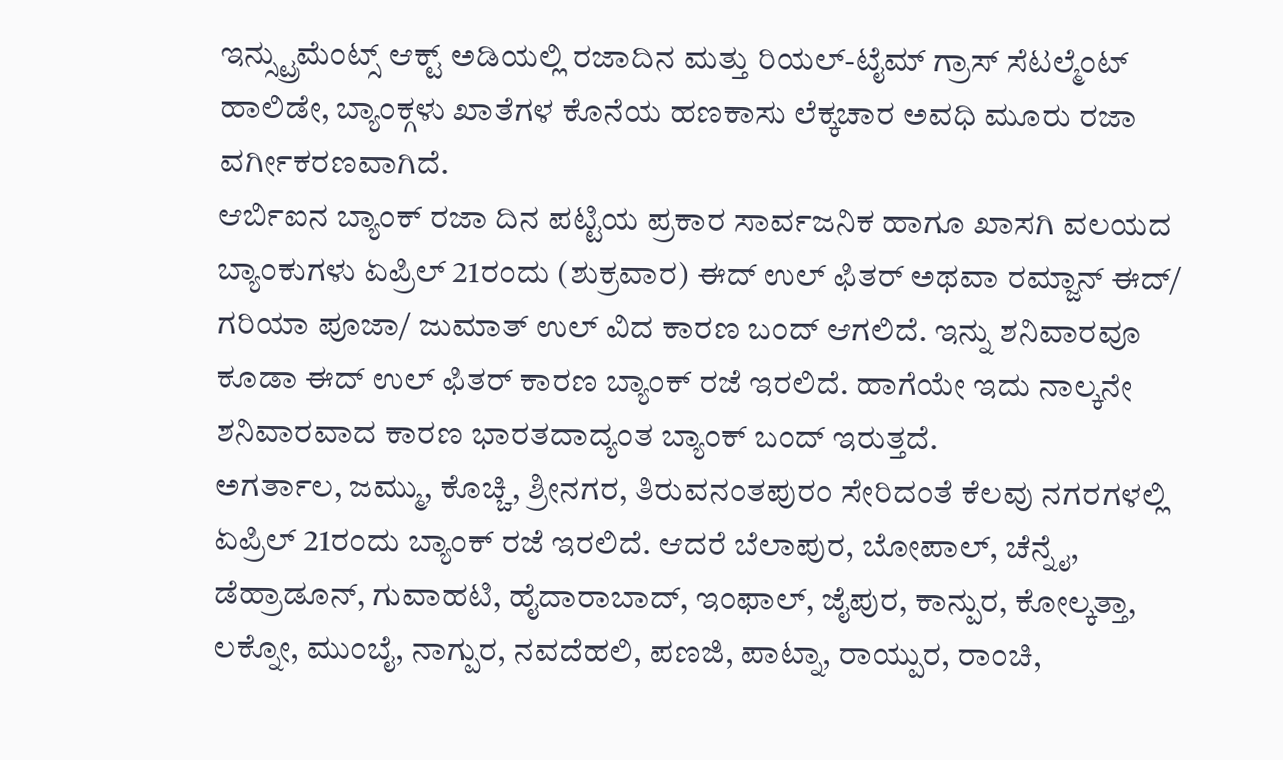ಇನ್ಸ್ಟ್ರುಮೆಂಟ್ಸ್ ಆಕ್ಟ್ ಅಡಿಯಲ್ಲಿ ರಜಾದಿನ ಮತ್ತು ರಿಯಲ್-ಟೈಮ್ ಗ್ರಾಸ್ ಸೆಟಲ್ಮೆಂಟ್ ಹಾಲಿಡೇ, ಬ್ಯಾಂಕ್ಗಳು ಖಾತೆಗಳ ಕೊನೆಯ ಹಣಕಾಸು ಲೆಕ್ಕಚಾರ ಅವಧಿ ಮೂರು ರಜಾ ವರ್ಗೀಕರಣವಾಗಿದೆ.
ಆರ್ಬಿಐನ ಬ್ಯಾಂಕ್ ರಜಾ ದಿನ ಪಟ್ಟಿಯ ಪ್ರಕಾರ ಸಾರ್ವಜನಿಕ ಹಾಗೂ ಖಾಸಗಿ ವಲಯದ ಬ್ಯಾಂಕುಗಳು ಏಪ್ರಿಲ್ 21ರಂದು (ಶುಕ್ರವಾರ) ಈದ್ ಉಲ್ ಫಿತರ್ ಅಥವಾ ರಮ್ಜಾನ್ ಈದ್/ ಗರಿಯಾ ಪೂಜಾ/ ಜುಮಾತ್ ಉಲ್ ವಿದ ಕಾರಣ ಬಂದ್ ಆಗಲಿದೆ. ಇನ್ನು ಶನಿವಾರವೂ ಕೂಡಾ ಈದ್ ಉಲ್ ಫಿತರ್ ಕಾರಣ ಬ್ಯಾಂಕ್ ರಜೆ ಇರಲಿದೆ. ಹಾಗೆಯೇ ಇದು ನಾಲ್ಕನೇ ಶನಿವಾರವಾದ ಕಾರಣ ಭಾರತದಾದ್ಯಂತ ಬ್ಯಾಂಕ್ ಬಂದ್ ಇರುತ್ತದೆ.
ಅಗರ್ತಾಲ, ಜಮ್ಮು, ಕೊಚ್ಚಿ, ಶ್ರೀನಗರ, ತಿರುವನಂತಪುರಂ ಸೇರಿದಂತೆ ಕೆಲವು ನಗರಗಳಲ್ಲಿ ಏಪ್ರಿಲ್ 21ರಂದು ಬ್ಯಾಂಕ್ ರಜೆ ಇರಲಿದೆ. ಆದರೆ ಬೆಲಾಪುರ, ಬೋಪಾಲ್, ಚೆನ್ನೈ, ಡೆಹ್ರಾಡೂನ್, ಗುವಾಹಟಿ, ಹೈದಾರಾಬಾದ್, ಇಂಫಾಲ್, ಜೈಪುರ, ಕಾನ್ಪುರ, ಕೋಲ್ಕತ್ತಾ, ಲಕ್ನೋ, ಮುಂಬೈ, ನಾಗ್ಪುರ, ನವದೆಹಲಿ, ಪಣಜಿ, ಪಾಟ್ನಾ, ರಾಯ್ಪುರ, ರಾಂಚಿ,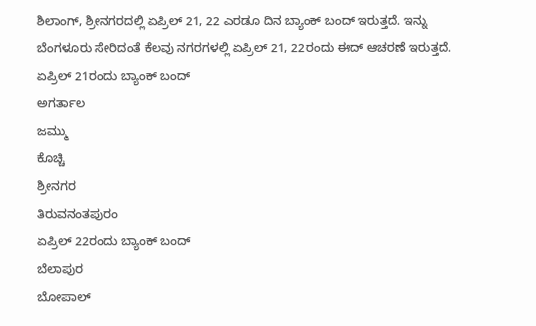ಶಿಲಾಂಗ್, ಶ್ರೀನಗರದಲ್ಲಿ ಏಪ್ರಿಲ್ 21, 22 ಎರಡೂ ದಿನ ಬ್ಯಾಂಕ್ ಬಂದ್ ಇರುತ್ತದೆ. ಇನ್ನು ಬೆಂಗಳೂರು ಸೇರಿದಂತೆ ಕೆಲವು ನಗರಗಳಲ್ಲಿ ಏಪ್ರಿಲ್ 21, 22ರಂದು ಈದ್ ಆಚರಣೆ ಇರುತ್ತದೆ.
ಏಪ್ರಿಲ್ 21ರಂದು ಬ್ಯಾಂಕ್ ಬಂದ್
ಅಗರ್ತಾಲ
ಜಮ್ಮು
ಕೊಚ್ಚಿ
ಶ್ರೀನಗರ
ತಿರುವನಂತಪುರಂ
ಏಪ್ರಿಲ್ 22ರಂದು ಬ್ಯಾಂಕ್ ಬಂದ್
ಬೆಲಾಪುರ
ಬೋಪಾಲ್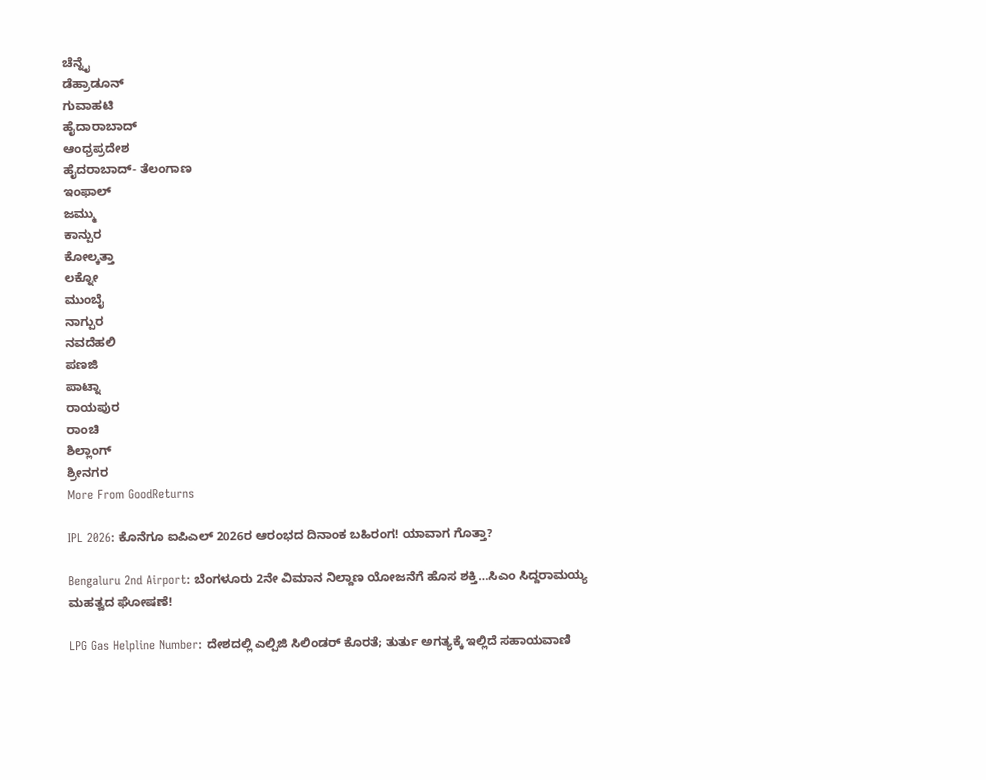ಚೆನ್ನೈ
ಡೆಹ್ರಾಡೂನ್
ಗುವಾಹಟಿ
ಹೈದಾರಾಬಾದ್
ಆಂಧ್ರಪ್ರದೇಶ
ಹೈದರಾಬಾದ್- ತೆಲಂಗಾಣ
ಇಂಫಾಲ್
ಜಮ್ಮು
ಕಾನ್ಪುರ
ಕೋಲ್ಕತ್ತಾ
ಲಕ್ನೋ
ಮುಂಬೈ
ನಾಗ್ಪುರ
ನವದೆಹಲಿ
ಪಣಜಿ
ಪಾಟ್ನಾ
ರಾಯಪುರ
ರಾಂಚಿ
ಶಿಲ್ಲಾಂಗ್
ಶ್ರೀನಗರ
More From GoodReturns

IPL 2026: ಕೊನೆಗೂ ಐಪಿಎಲ್ 2026ರ ಆರಂಭದ ದಿನಾಂಕ ಬಹಿರಂಗ! ಯಾವಾಗ ಗೊತ್ತಾ?

Bengaluru 2nd Airport: ಬೆಂಗಳೂರು 2ನೇ ವಿಮಾನ ನಿಲ್ದಾಣ ಯೋಜನೆಗೆ ಹೊಸ ಶಕ್ತಿ…ಸಿಎಂ ಸಿದ್ದರಾಮಯ್ಯ ಮಹತ್ವದ ಘೋಷಣೆ!

LPG Gas Helpline Number: ದೇಶದಲ್ಲಿ ಎಲ್ಪಿಜಿ ಸಿಲಿಂಡರ್ ಕೊರತೆ; ತುರ್ತು ಅಗತ್ಯಕ್ಕೆ ಇಲ್ಲಿದೆ ಸಹಾಯವಾಣಿ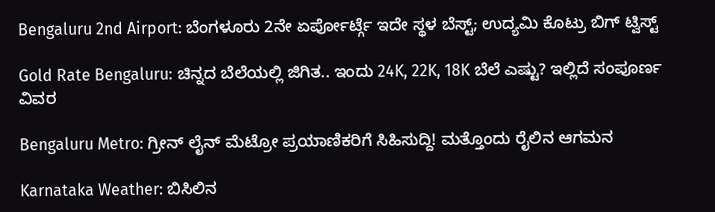Bengaluru 2nd Airport: ಬೆಂಗಳೂರು 2ನೇ ಏರ್ಪೋರ್ಟ್ಗೆ ಇದೇ ಸ್ಥಳ ಬೆಸ್ಟ್; ಉದ್ಯಮಿ ಕೊಟ್ರು ಬಿಗ್ ಟ್ವಿಸ್ಟ್

Gold Rate Bengaluru: ಚಿನ್ನದ ಬೆಲೆಯಲ್ಲಿ ಜಿಗಿತ.. ಇಂದು 24K, 22K, 18K ಬೆಲೆ ಎಷ್ಟು? ಇಲ್ಲಿದೆ ಸಂಪೂರ್ಣ ವಿವರ

Bengaluru Metro: ಗ್ರೀನ್ ಲೈನ್ ಮೆಟ್ರೋ ಪ್ರಯಾಣಿಕರಿಗೆ ಸಿಹಿಸುದ್ದಿ! ಮತ್ತೊಂದು ರೈಲಿನ ಆಗಮನ

Karnataka Weather: ಬಿಸಿಲಿನ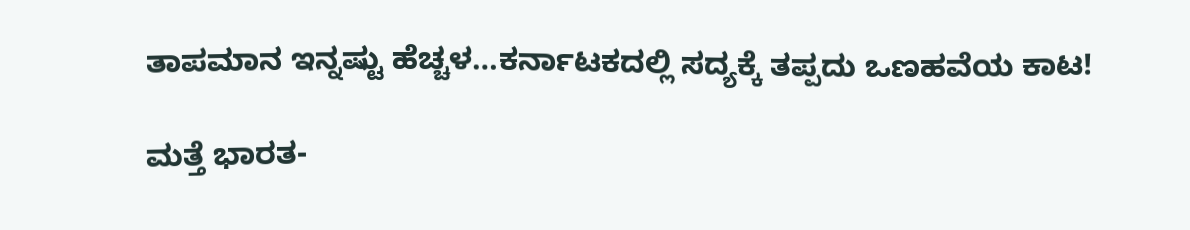ತಾಪಮಾನ ಇನ್ನಷ್ಟು ಹೆಚ್ಚಳ…ಕರ್ನಾಟಕದಲ್ಲಿ ಸದ್ಯಕ್ಕೆ ತಪ್ಪದು ಒಣಹವೆಯ ಕಾಟ!

ಮತ್ತೆ ಭಾರತ-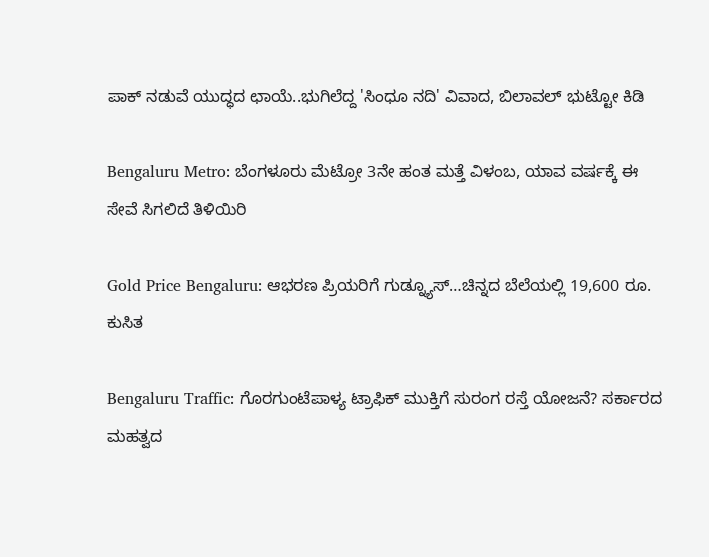ಪಾಕ್ ನಡುವೆ ಯುದ್ಧದ ಛಾಯೆ..ಭುಗಿಲೆದ್ದ 'ಸಿಂಧೂ ನದಿ' ವಿವಾದ, ಬಿಲಾವಲ್ ಭುಟ್ಟೋ ಕಿಡಿ

Bengaluru Metro: ಬೆಂಗಳೂರು ಮೆಟ್ರೋ 3ನೇ ಹಂತ ಮತ್ತೆ ವಿಳಂಬ, ಯಾವ ವರ್ಷಕ್ಕೆ ಈ ಸೇವೆ ಸಿಗಲಿದೆ ತಿಳಿಯಿರಿ

Gold Price Bengaluru: ಆಭರಣ ಪ್ರಿಯರಿಗೆ ಗುಡ್ನ್ಯೂಸ್…ಚಿನ್ನದ ಬೆಲೆಯಲ್ಲಿ 19,600 ರೂ. ಕುಸಿತ

Bengaluru Traffic: ಗೊರಗುಂಟೆಪಾಳ್ಯ ಟ್ರಾಫಿಕ್ ಮುಕ್ತಿಗೆ ಸುರಂಗ ರಸ್ತೆ ಯೋಜನೆ? ಸರ್ಕಾರದ ಮಹತ್ವದ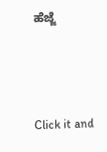ಹೆಜ್ಜೆ



Click it and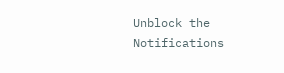Unblock the Notifications